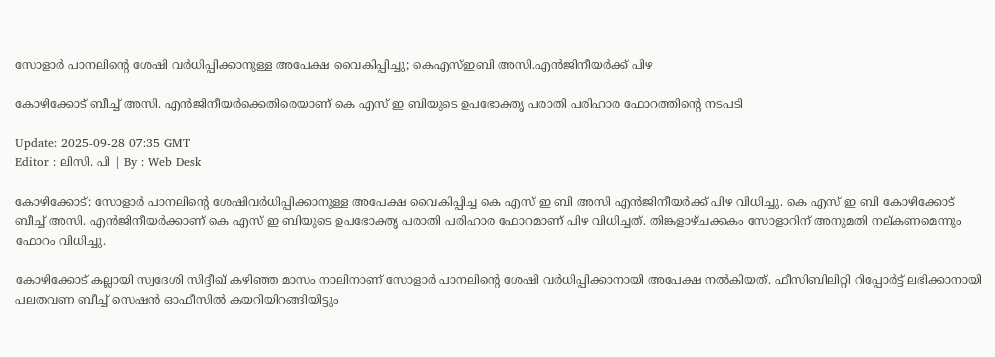സോളാർ പാനലിന്റെ ശേഷി വർധിപ്പിക്കാനുള്ള അപേക്ഷ വൈകിപ്പിച്ചു; കെഎസ്ഇബി അസി.എൻജിനീയർക്ക് പിഴ

കോഴിക്കോട് ബീച്ച് അസി. എന്‍ജിനീയർക്കെതിരെയാണ് കെ എസ് ഇ ബിയുടെ ഉപഭോക്തൃ പരാതി പരിഹാര ഫോറത്തിന്‍റെ നടപടി

Update: 2025-09-28 07:35 GMT
Editor : ലിസി. പി | By : Web Desk

കോഴിക്കോട്: സോളാർ പാനലിന്റെ ശേഷിവർധിപ്പിക്കാനുള്ള അപേക്ഷ വൈകിപ്പിച്ച കെ എസ് ഇ ബി അസി എന്‍ജിനീയർക്ക് പിഴ വിധിച്ചു. കെ എസ് ഇ ബി കോഴിക്കോട് ബീച്ച് അസി. എന്‍ജിനീയർക്കാണ് കെ എസ് ഇ ബിയുടെ ഉപഭോക്തൃ പരാതി പരിഹാര ഫോറമാണ് പിഴ വിധിച്ചത്. തിങ്കളാഴ്ചക്കകം സോളാറിന് അനുമതി നല്കണമെന്നും ഫോറം വിധിച്ചു.

കോഴിക്കോട് കല്ലായി സ്വദേശി സിദ്ദീഖ് കഴിഞ്ഞ മാസം നാലിനാണ് സോളാർ പാനലിന്‍റെ ശേഷി വർധിപ്പിക്കാനായി അപേക്ഷ നൽകിയത്. ഫീസിബിലിറ്റി റിപ്പോർട്ട് ലഭിക്കാനായി പലതവണ ബീച്ച് സെഷൻ ഓഫീസിൽ കയറിയിറങ്ങിയിട്ടും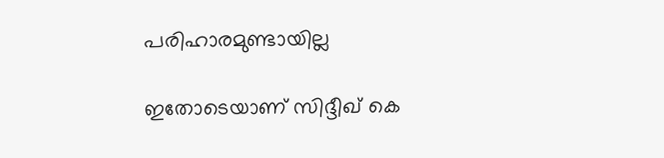പരിഹാരമുണ്ടായില്ല

ഇതോടെയാണ് സിദ്ദീഖ് കെ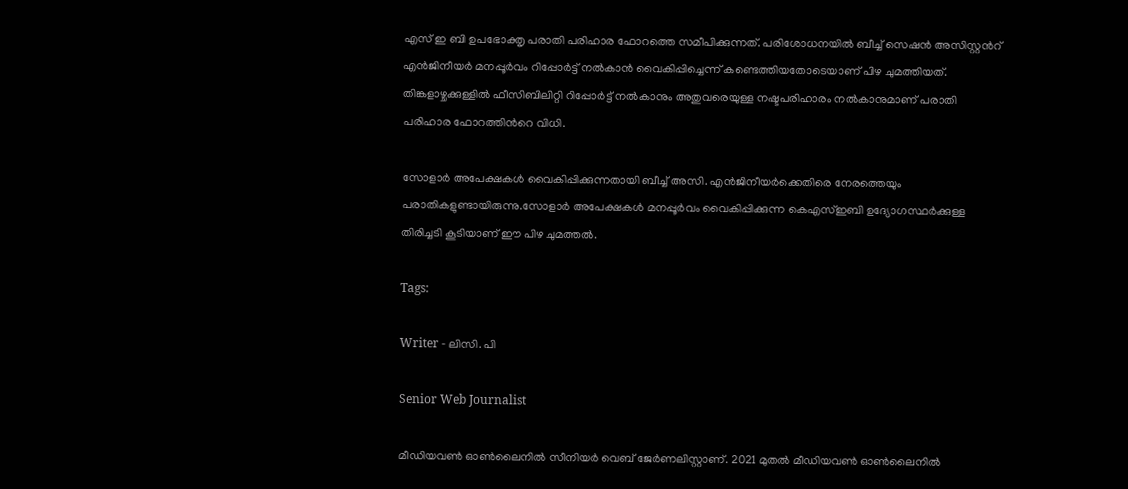എസ് ഇ ബി ഉപഭോക്തൃ പരാതി പരിഹാര ഫോറത്തെ സമീപിക്കുന്നത്. പരിശോധനയിൽ ബീച്ച് സെഷൻ അസിസ്റ്റന്‍റ് എന്‍ജിനീയർ മനപ്പൂർവം റിപ്പോർട്ട് നൽകാൻ വൈകിപ്പിച്ചെന്ന് കണ്ടെത്തിയതോടെയാണ് പിഴ ചുമത്തിയത്. തിങ്കളാഴ്ചക്കുള്ളിൽ ഫീസിബിലിറ്റി റിപ്പോർട്ട് നൽകാനും അതുവരെയുള്ള നഷ്ടപരിഹാരം നൽകാനുമാണ് പരാതി പരിഹാര ഫോറത്തിന്‍റെ വിധി.

സോളാർ അപേക്ഷകൾ വൈകിപ്പിക്കുന്നതായി ബീച്ച് അസി. എന്‍ജിനീയർക്കെതിരെ നേരത്തെയും പരാതികളുണ്ടായിരുന്നു.സോളാർ അപേക്ഷകൾ മനപ്പൂർവം വൈകിപ്പിക്കുന്ന കെഎസ്ഇബി ഉദ്യോഗസ്ഥർക്കുള്ള തിരിച്ചടി കൂടിയാണ് ഈ പിഴ ചുമത്തല്‍.

Tags:

Writer - ലിസി. പി

Senior Web Journalist

മീഡിയവൺ ഓൺലൈനിൽ സീനിയർ വെബ് ജേർണലിസ്റ്റാണ്. 2021 മുതൽ മീഡിയവൺ ഓൺലൈനിൽ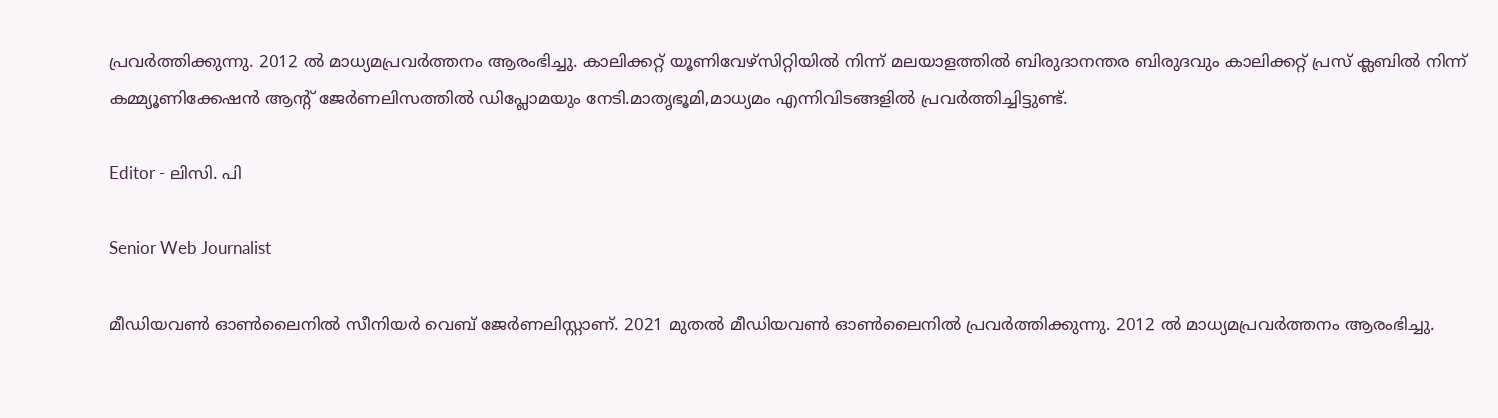പ്രവർത്തിക്കുന്നു. 2012 ല്‍ മാധ്യമപ്രവര്‍ത്തനം ആരംഭിച്ചു. കാലിക്കറ്റ് യൂണിവേഴ്‌സിറ്റിയിൽ നിന്ന് മലയാളത്തിൽ ബിരുദാനന്തര ബിരുദവും കാലിക്കറ്റ് പ്രസ് ക്ലബിൽ നിന്ന് കമ്മ്യൂണിക്കേഷൻ ആന്റ് ജേർണലിസത്തിൽ ഡിപ്ലോമയും നേടി.മാതൃഭൂമി,മാധ്യമം എന്നിവിടങ്ങളിൽ പ്രവർത്തിച്ചിട്ടുണ്ട്.

Editor - ലിസി. പി

Senior Web Journalist

മീഡിയവൺ ഓൺലൈനിൽ സീനിയർ വെബ് ജേർണലിസ്റ്റാണ്. 2021 മുതൽ മീഡിയവൺ ഓൺലൈനിൽ പ്രവർത്തിക്കുന്നു. 2012 ല്‍ മാധ്യമപ്രവര്‍ത്തനം ആരംഭിച്ചു.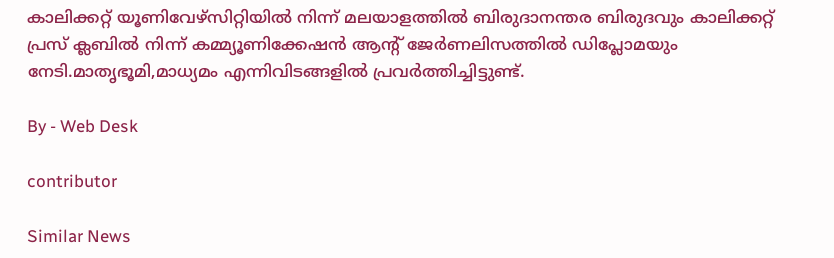കാലിക്കറ്റ് യൂണിവേഴ്‌സിറ്റിയിൽ നിന്ന് മലയാളത്തിൽ ബിരുദാനന്തര ബിരുദവും കാലിക്കറ്റ് പ്രസ് ക്ലബിൽ നിന്ന് കമ്മ്യൂണിക്കേഷൻ ആന്റ് ജേർണലിസത്തിൽ ഡിപ്ലോമയും നേടി.മാതൃഭൂമി,മാധ്യമം എന്നിവിടങ്ങളിൽ പ്രവർത്തിച്ചിട്ടുണ്ട്.

By - Web Desk

contributor

Similar News